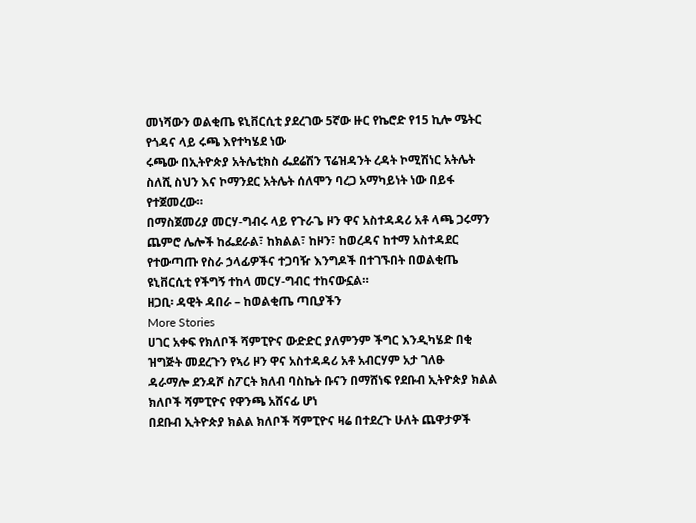መነሻውን ወልቂጤ ዩኒቨርሲቲ ያደረገው 5ኛው ዙር የኬሮድ የ15 ኪሎ ሜትር የጎዳና ላይ ሩጫ እየተካሄደ ነው
ሩጫው በኢትዮጵያ አትሌቲክስ ፌደሬሽን ፕሬዝዳንት ረዳት ኮሚሽነር አትሌት ስለሺ ስህን እና ኮማንደር አትሌት ሰለሞን ባረጋ አማካይነት ነው በይፋ የተጀመረው።
በማስጀመሪያ መርሃ-ግብሩ ላይ የጉራጌ ዞን ዋና አስተዳዳሪ አቶ ላጫ ጋሩማን ጨምሮ ሌሎች ከፌደራል፣ ከክልል፣ ከዞን፣ ከወረዳና ከተማ አስተዳደር የተውጣጡ የስራ ኃላፊዎችና ተጋባዥ እንግዶች በተገኙበት በወልቂጤ ዩኒቨርሲቲ የችግኝ ተከላ መርሃ-ግብር ተከናውኗል።
ዘጋቢ፡ ዳዊት ዳበራ – ከወልቂጤ ጣቢያችን
More Stories
ሀገር አቀፍ የክለቦች ሻምፒዮና ውድድር ያለምንም ችግር እንዲካሄድ በቂ ዝግጅት መደረጉን የኣሪ ዞን ዋና አስተዳዳሪ አቶ አብርሃም አታ ገለፁ
ዳራማሎ ደንዳሾ ስፖርት ክለብ ባስኬት ቡናን በማሸነፍ የደቡብ ኢትዮጵያ ክልል ክለቦች ሻምፒዮና የዋንጫ አሸናፊ ሆነ
በደቡብ ኢትዮጵያ ክልል ክለቦች ሻምፒዮና ዛሬ በተደረጉ ሁለት ጨዋታዎች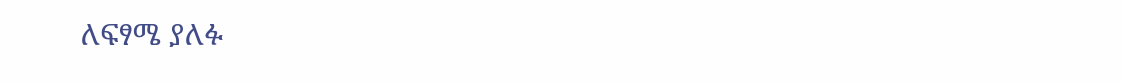ለፍፃሜ ያለፉ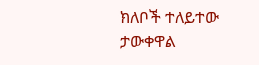ክለቦች ተለይተው ታውቀዋል